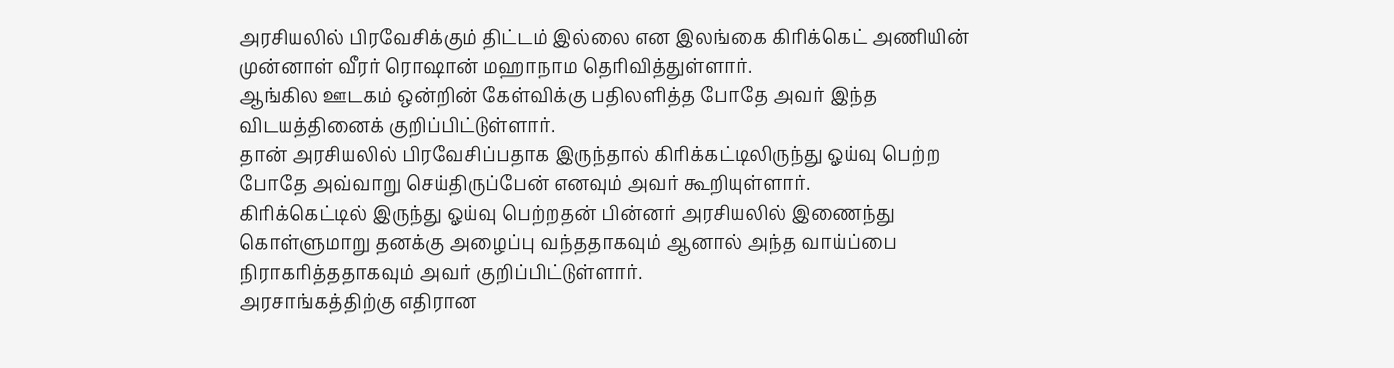அரசியலில் பிரவேசிக்கும் திட்டம் இல்லை என இலங்கை கிரிக்கெட் அணியின் முன்னாள் வீரர் ரொஷான் மஹாநாம தெரிவித்துள்ளார்.
ஆங்கில ஊடகம் ஒன்றின் கேள்விக்கு பதிலளித்த போதே அவர் இந்த விடயத்தினைக் குறிப்பிட்டுள்ளார்.
தான் அரசியலில் பிரவேசிப்பதாக இருந்தால் கிரிக்கட்டிலிருந்து ஓய்வு பெற்ற போதே அவ்வாறு செய்திருப்பேன் எனவும் அவர் கூறியுள்ளார்.
கிரிக்கெட்டில் இருந்து ஓய்வு பெற்றதன் பின்னர் அரசியலில் இணைந்து கொள்ளுமாறு தனக்கு அழைப்பு வந்ததாகவும் ஆனால் அந்த வாய்ப்பை நிராகரித்ததாகவும் அவர் குறிப்பிட்டுள்ளார்.
அரசாங்கத்திற்கு எதிரான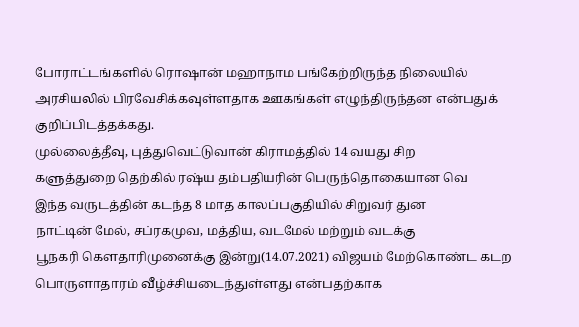போராட்டங்களில் ரொஷான் மஹாநாம பங்கேற்றிருந்த நிலையில் அரசியலில் பிரவேசிக்கவுள்ளதாக ஊகங்கள் எழுந்திருந்தன என்பதுக் குறிப்பிடத்தக்கது.
முல்லைத்தீவு, புத்துவெட்டுவான் கிராமத்தில் 14 வயது சிற
களுத்துறை தெற்கில் ரஷ்ய தம்பதியரின் பெருந்தொகையான வெ
இந்த வருடத்தின் கடந்த 8 மாத காலப்பகுதியில் சிறுவர் துன
நாட்டின் மேல், சப்ரகமுவ, மத்திய, வடமேல் மற்றும் வடக்கு
பூநகரி கௌதாரிமுனைக்கு இன்று(14.07.2021) விஜயம் மேற்கொண்ட கடற
பொருளாதாரம் வீழ்ச்சியடைந்துள்ளது என்பதற்காக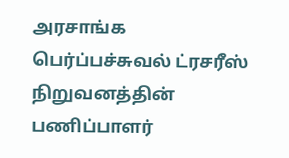அரசாங்க
பெர்ப்பச்சுவல் ட்ரசரீஸ் நிறுவனத்தின் பணிப்பாளர்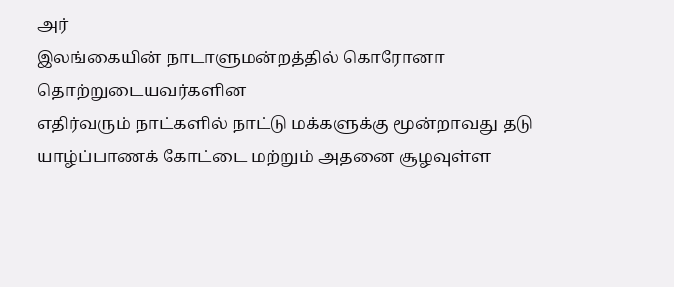அர்
இலங்கையின் நாடாளுமன்றத்தில் கொரோனா தொற்றுடையவர்களின
எதிர்வரும் நாட்களில் நாட்டு மக்களுக்கு மூன்றாவது தடு
யாழ்ப்பாணக் கோட்டை மற்றும் அதனை சூழவுள்ள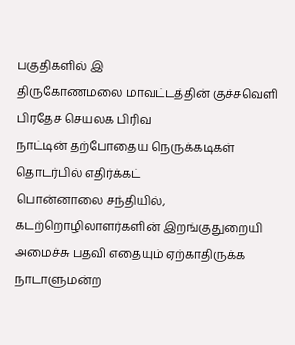பகுதிகளில் இ
திருகோணமலை மாவட்டத்தின் குச்சவெளி பிரதேச செயலக பிரிவ
நாட்டின் தற்போதைய நெருக்கடிகள் தொடர்பில் எதிர்க்கட்
பொன்னாலை சந்தியில், கடற்றொழிலாளர்களின் இறங்குதுறையி
அமைச்சு பதவி எதையும் ஏற்காதிருக்க நாடாளுமன்ற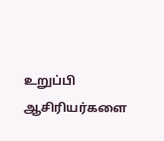உறுப்பி
ஆசிரியர்களை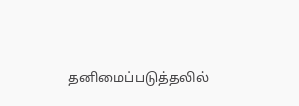தனிமைப்படுத்தலில்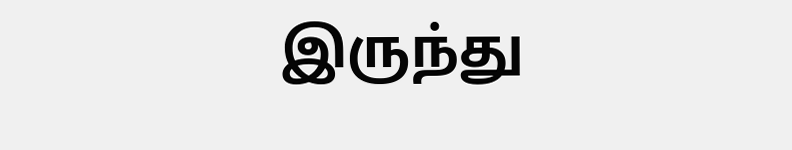இருந்து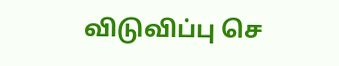விடுவிப்பு செ